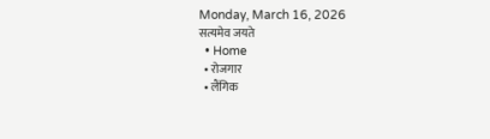Monday, March 16, 2026
सत्यमेव जयते
  • Home
  • रोजगार
  • लैंगिक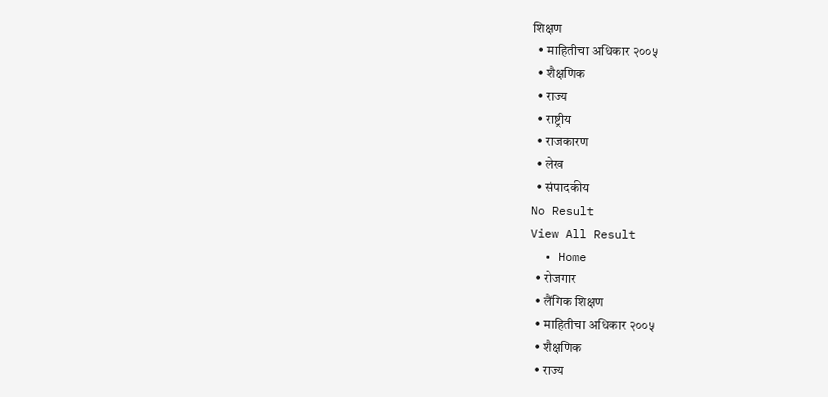शिक्षण
  • माहितीचा अधिकार २००५
  • शैक्षणिक
  • राज्य
  • राष्ट्रीय
  • राजकारण
  • लेख
  • संपादकीय
No Result
View All Result
  • Home
  • रोजगार
  • लैंगिक शिक्षण
  • माहितीचा अधिकार २००५
  • शैक्षणिक
  • राज्य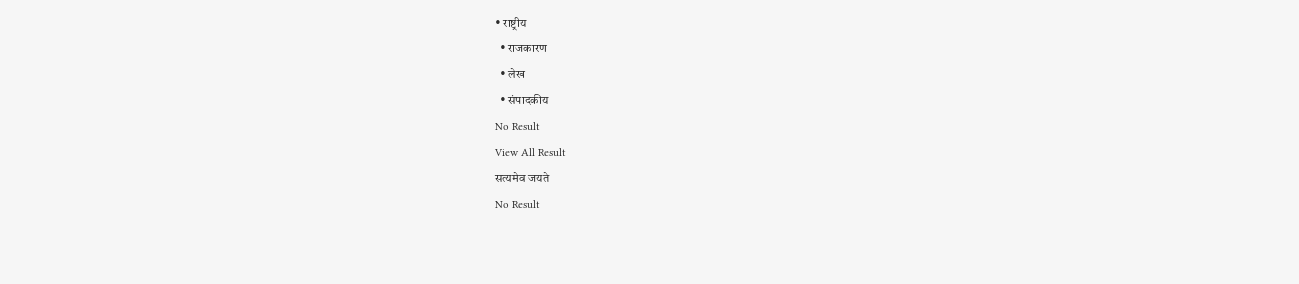• राष्ट्रीय
  • राजकारण
  • लेख
  • संपादकीय
No Result
View All Result
सत्यमेव जयते
No Result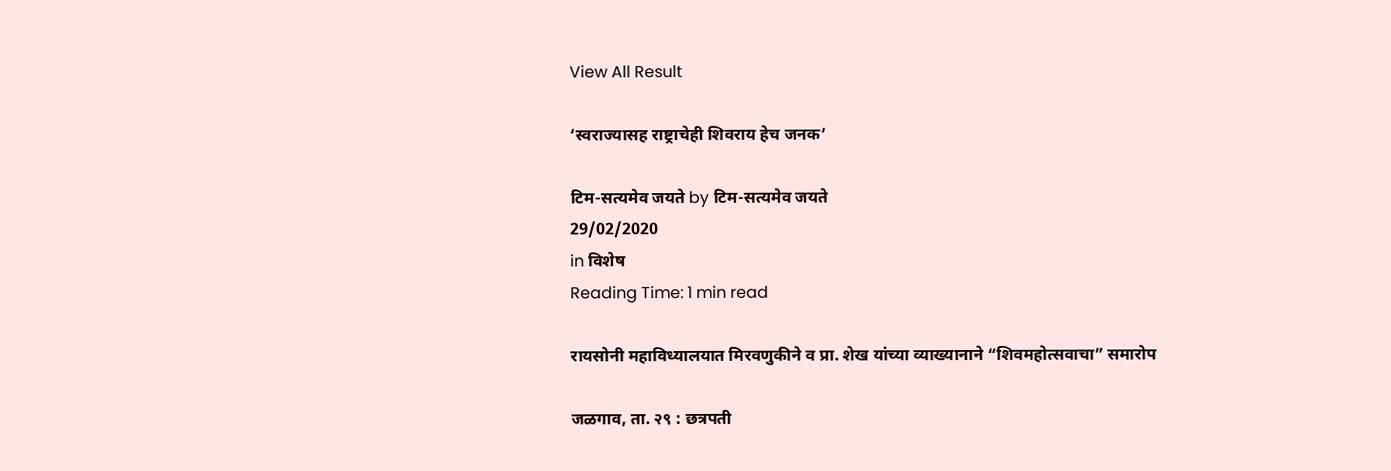View All Result

‘स्वराज्यासह राष्ट्राचेही शिवराय हेच जनक’

टिम-सत्यमेव जयते by टिम-सत्यमेव जयते
29/02/2020
in विशेष
Reading Time: 1 min read

रायसोनी महाविध्यालयात मिरवणुकीने व प्रा. शेख यांच्या व्याख्यानाने “शिवमहोत्सवाचा” समारोप

जळगाव, ता. २९ : छत्रपती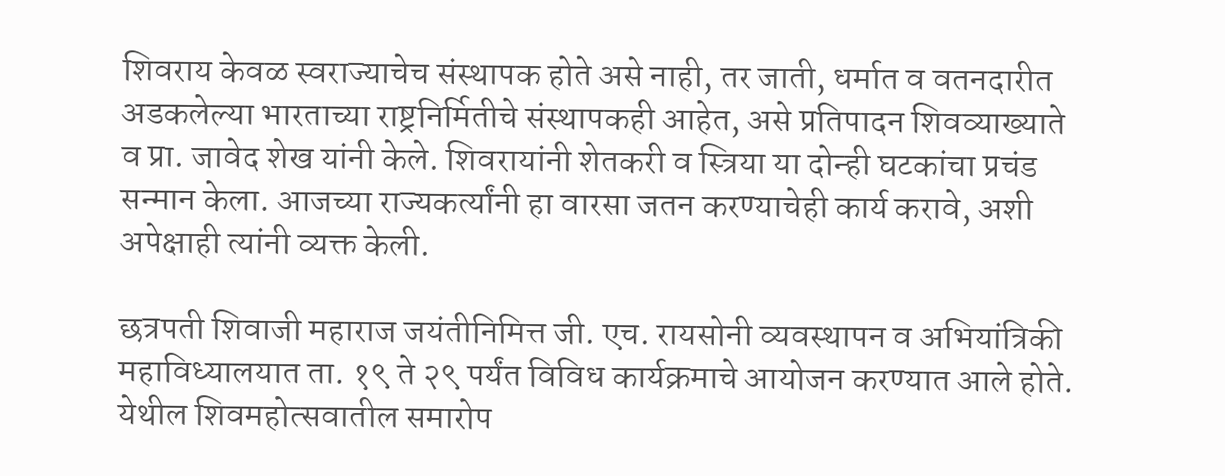शिवराय केवळ स्वराज्याचेच संस्थापक होते असे नाही, तर जाती, धर्मात व वतनदारीत अडकलेल्या भारताच्या राष्ट्रनिर्मितीचे संस्थापकही आहेत, असे प्रतिपादन शिवव्याख्याते व प्रा. जावेद शेख यांनी केले. शिवरायांनी शेतकरी व स्त्रिया या दोन्ही घटकांचा प्रचंड सन्मान केला. आजच्या राज्यकर्त्यांनी हा वारसा जतन करण्याचेही कार्य करावे, अशी अपेक्षाही त्यांनी व्यक्त केली.

छत्रपती शिवाजी महाराज जयंतीनिमित्त जी. एच. रायसोनी व्यवस्थापन व अभियांत्रिकी महाविध्यालयात ता. १९ ते २९ पर्यंत विविध कार्यक्रमाचे आयोजन करण्यात आले होते. येथील शिवमहोत्सवातील समारोप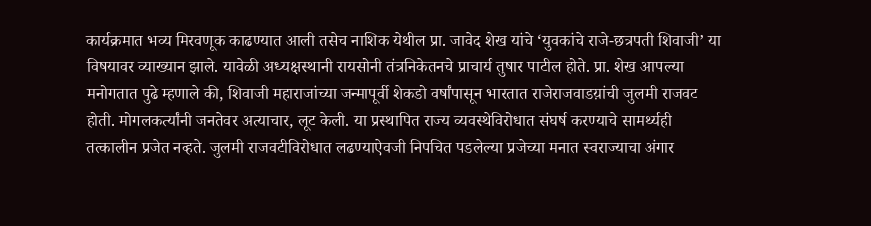कार्यक्रमात भव्य मिरवणूक काढण्यात आली तसेच नाशिक येथील प्रा. जावेद शेख यांचे ‘युवकांचे राजे-छत्रपती शिवाजी’ या विषयावर व्याख्यान झाले. यावेळी अध्यक्षस्थानी रायसोनी तंत्रनिकेतनचे प्राचार्य तुषार पाटील होते. प्रा. शेख आपल्या मनोगतात पुढे म्हणाले की, शिवाजी महाराजांच्या जन्मापूर्वी शेकडो वर्षांपासून भारतात राजेराजवाडय़ांची जुलमी राजवट होती. मोगलकर्त्यांनी जनतेवर अत्याचार, लूट केली. या प्रस्थापित राज्य व्यवस्थेविरोधात संघर्ष करण्याचे सामर्थ्यही तत्कालीन प्रजेत नव्हते. जुलमी राजवटीविरोधात लढण्याऐवजी निपचित पडलेल्या प्रजेच्या मनात स्वराज्याचा अंगार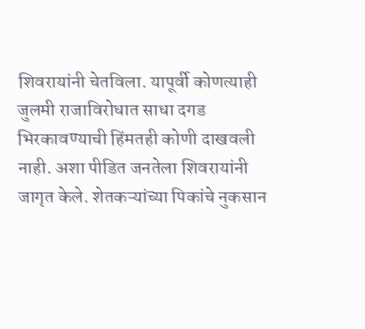शिवरायांनी चेतविला. यापूर्वी कोणत्याही जुलमी राजाविरोधात साधा दगड भिरकावण्याची हिंमतही कोणी दाखवली नाही. अशा पीडित जनतेला शिवरायांनी जागृत केले. शेतकऱ्यांच्या पिकांचे नुकसान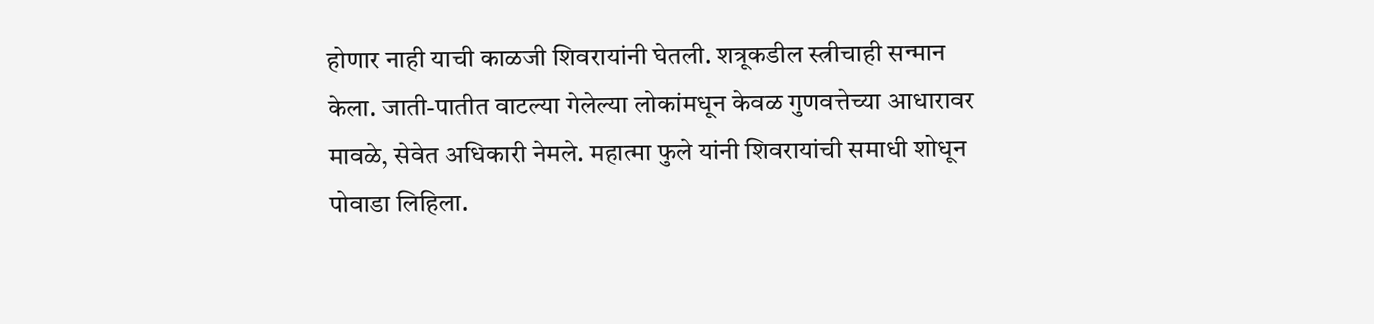होणार नाही याची काळजी शिवरायांनी घेतली. शत्रूकडील स्त्रीचाही सन्मान केला. जाती-पातीत वाटल्या गेलेल्या लोकांमधून केवळ गुणवत्तेच्या आधारावर मावळे, सेवेत अधिकारी नेमले. महात्मा फुले यांनी शिवरायांची समाधी शोधून पोवाडा लिहिला.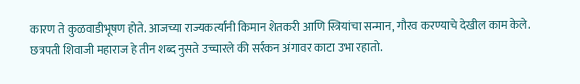कारण ते कुळवाडीभूषण होते. आजच्या राज्यकर्त्यांनी किमान शेतकरी आणि स्त्रियांचा सन्मान, गौरव करण्याचे देखील काम केले. छत्रपती शिवाजी महाराज हे तीन शब्द नुसते उच्चारले की सर्रकन अंगावर काटा उभा रहातो.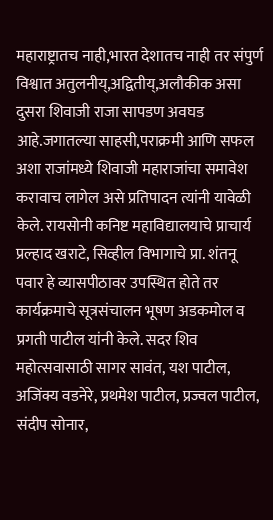महाराष्ट्रातच नाही,भारत देशातच नाही तर संपुर्ण विश्वात अतुलनीय्,अद्वितीय्,अलौकीक असा दुसरा शिवाजी राजा सापडण अवघड आहे.जगातल्या साहसी,पराक्रमी आणि सफल अशा राजांमध्ये शिवाजी महाराजांचा समावेश करावाच लागेल असे प्रतिपादन त्यांनी यावेळी केले. रायसोनी कनिष्ट महाविद्यालयाचे प्राचार्य प्रल्हाद खराटे, सिव्हील विभागाचे प्रा. शंतनू पवार हे व्यासपीठावर उपस्थित होते तर कार्यक्रमाचे सूत्रसंचालन भूषण अडकमोल व प्रगती पाटील यांनी केले. सदर शिव महोत्सवासाठी सागर सावंत, यश पाटील, अजिंक्य वडनेरे, प्रथमेश पाटील, प्रज्वल पाटील, संदीप सोनार,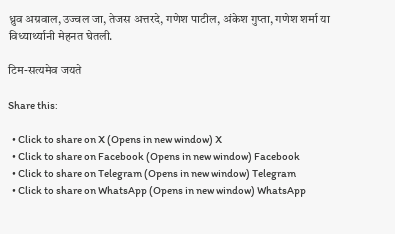ध्रुव अग्रवाल, उज्वल जा, तेजस अत्तरदे, गणेश पाटील, अंकेश गुप्ता, गणेश शर्मा या विध्यार्थ्यानी मेहनत घेतली.

टिम-सत्यमेव जयते

Share this:

  • Click to share on X (Opens in new window) X
  • Click to share on Facebook (Opens in new window) Facebook
  • Click to share on Telegram (Opens in new window) Telegram
  • Click to share on WhatsApp (Opens in new window) WhatsApp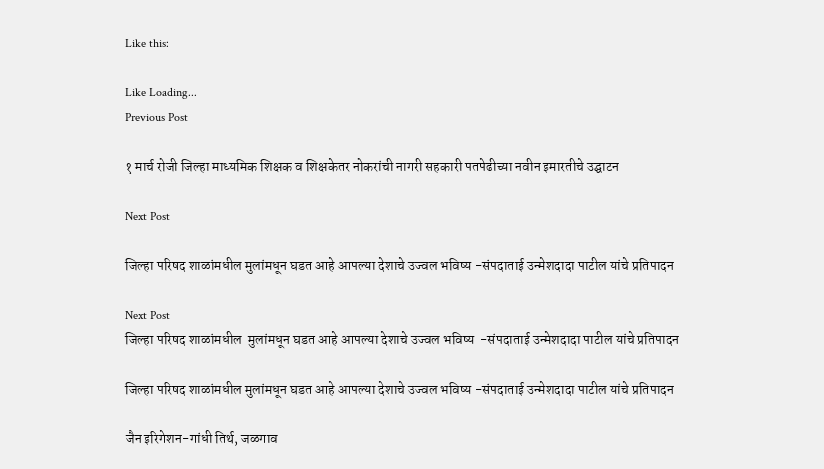Like this:

Like Loading...
Previous Post

१ मार्च रोजी जिल्हा माध्यमिक शिक्षक व शिक्षकेतर नोकरांची नागरी सहकारी पतपेढीच्या नवीन इमारतीचे उद्घाटन

Next Post

जिल्हा परिषद शाळांमधील मुलांमधून घडत आहे आपल्या देशाचे उज्वल भविष्य -संपदाताई उन्मेशदादा पाटील यांचे प्रतिपादन

Next Post
जिल्हा परिषद शाळांमधील  मुलांमधून घडत आहे आपल्या देशाचे उज्वल भविष्य  -संपदाताई उन्मेशदादा पाटील यांचे प्रतिपादन

जिल्हा परिषद शाळांमधील मुलांमधून घडत आहे आपल्या देशाचे उज्वल भविष्य -संपदाताई उन्मेशदादा पाटील यांचे प्रतिपादन

जैन इरिगेशन-गांधी तिर्थ, जळगाव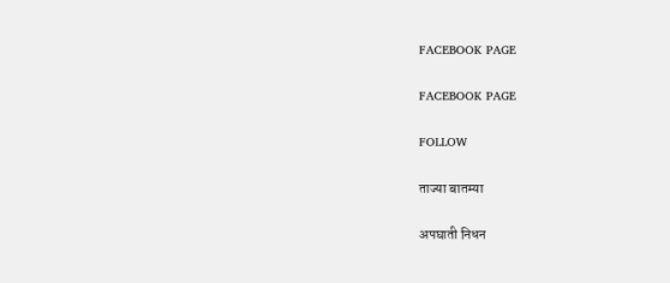FACEBOOK PAGE

FACEBOOK PAGE

FOLLOW

ताज्या बातम्या

अपघाती निधन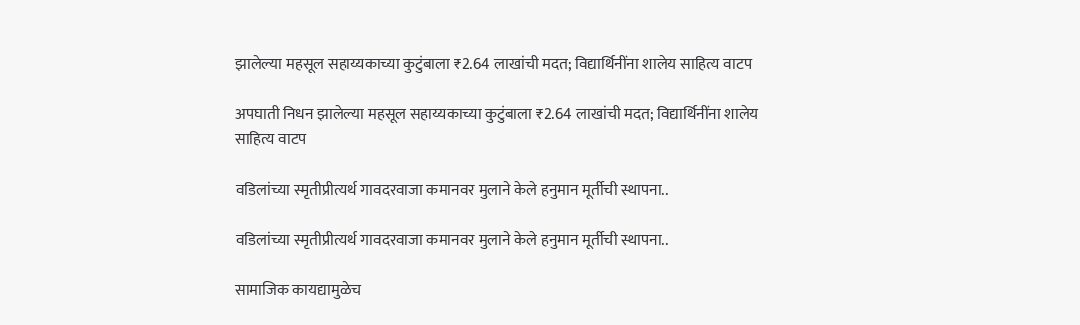झालेल्या महसूल सहाय्यकाच्या कुटुंबाला ₹2.64 लाखांची मदत; विद्यार्थिनींना शालेय साहित्य वाटप

अपघाती निधन झालेल्या महसूल सहाय्यकाच्या कुटुंबाला ₹2.64 लाखांची मदत; विद्यार्थिनींना शालेय साहित्य वाटप

वडिलांच्या स्मृतीप्रीत्यर्थ गावदरवाजा कमानवर मुलाने केले हनुमान मूर्तीची स्थापना..

वडिलांच्या स्मृतीप्रीत्यर्थ गावदरवाजा कमानवर मुलाने केले हनुमान मूर्तीची स्थापना..

सामाजिक कायद्यामुळेच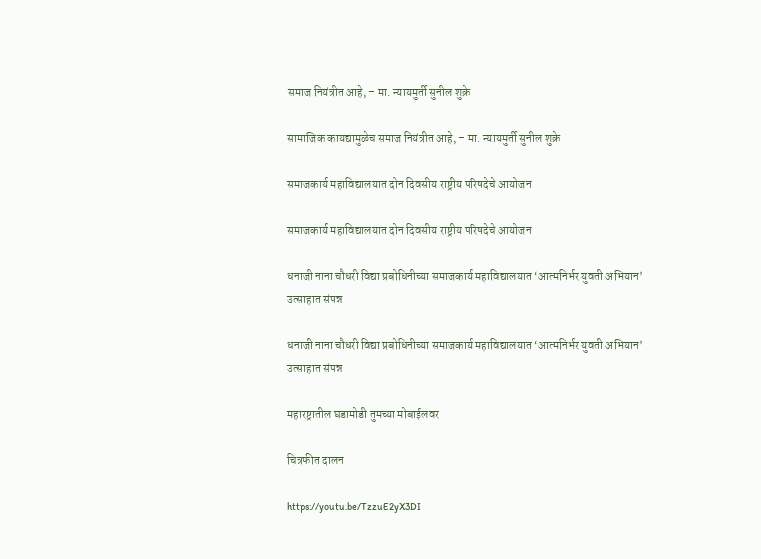समाज नियंत्रीत आहे, – मा. न्यायमुर्ती सुनील शुक्रे

सामाजिक कायद्यामुळेच समाज नियंत्रीत आहे, – मा. न्यायमुर्ती सुनील शुक्रे

समाजकार्य महाविद्यालयात दोन दिवसीय राष्ट्रीय परिषदेचे आयोजन

समाजकार्य महाविद्यालयात दोन दिवसीय राष्ट्रीय परिषदेचे आयोजन

धनाजी नाना चौधरी विद्या प्रबोधिनीच्या समाजकार्य महाविद्यालयात ‘आत्मनिर्भर युवती अभियान’ उत्साहात संपन्न

धनाजी नाना चौधरी विद्या प्रबोधिनीच्या समाजकार्य महाविद्यालयात ‘आत्मनिर्भर युवती अभियान’ उत्साहात संपन्न

महारष्ट्रातील घडामोडी तुमच्या मोबाईलवर

चित्रफीत दालन

https://youtu.be/TzzuE2yX3DI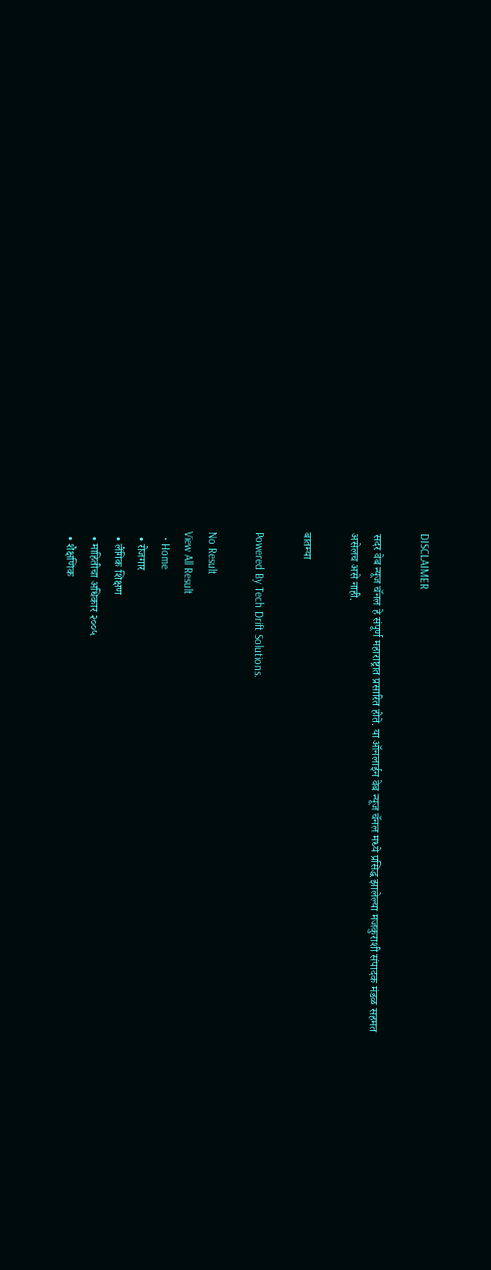DISCLAIMER

सदर वेब न्यूज चॅनल हे संपूर्ण महाराष्ट्रात प्रसारित होते. या ऑनलाईन वेब न्यूज चॅनल मध्ये प्रसिद्ध झालेल्या मजकुराशी संपादक मंडळ सहमत असेलच असे नाही.

बातम्या

Powered By Tech Drift Solutions.

No Result
View All Result
  • Home
  • रोजगार
  • लैंगिक शिक्षण
  • माहितीचा अधिकार २००५
  • शैक्षणिक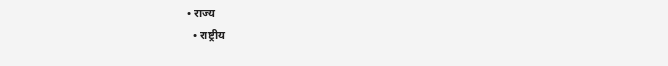• राज्य
  • राष्ट्रीय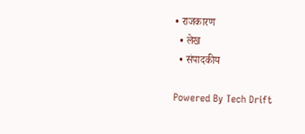• राजकारण
  • लेख
  • संपादकीय

Powered By Tech Drift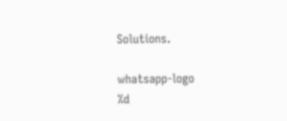Solutions.

whatsapp-logo
%d